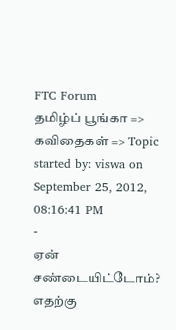FTC Forum
தமிழ்ப் பூங்கா => கவிதைகள் => Topic started by: viswa on September 25, 2012, 08:16:41 PM
-
ஏன்
சண்டையிட்டோம்?
எதற்கு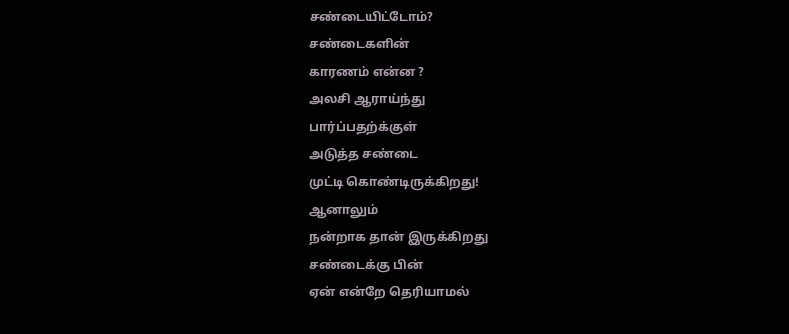சண்டையிட்டோம்?
சண்டைகளின்
காரணம் என்ன ?
அலசி ஆராய்ந்து
பார்ப்பதற்க்குள்
அடுத்த சண்டை
முட்டி கொண்டிருக்கிறது!
ஆனாலும்
நன்றாக தான் இருக்கிறது
சண்டைக்கு பின்
ஏன் என்றே தெரியாமல்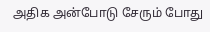அதிக அன்போடு சேரும் போது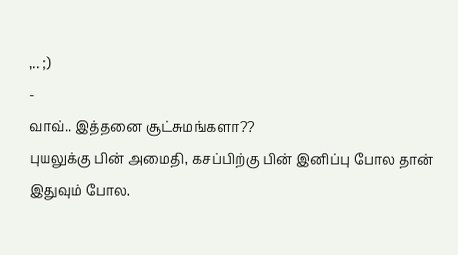,.. ;)
-
வாவ்.. இத்தனை சூட்சுமங்களா??
புயலுக்கு பின் அமைதி, கசப்பிற்கு பின் இனிப்பு போல தான் இதுவும் போல.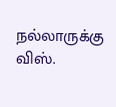நல்லாருக்கு விஸ்.